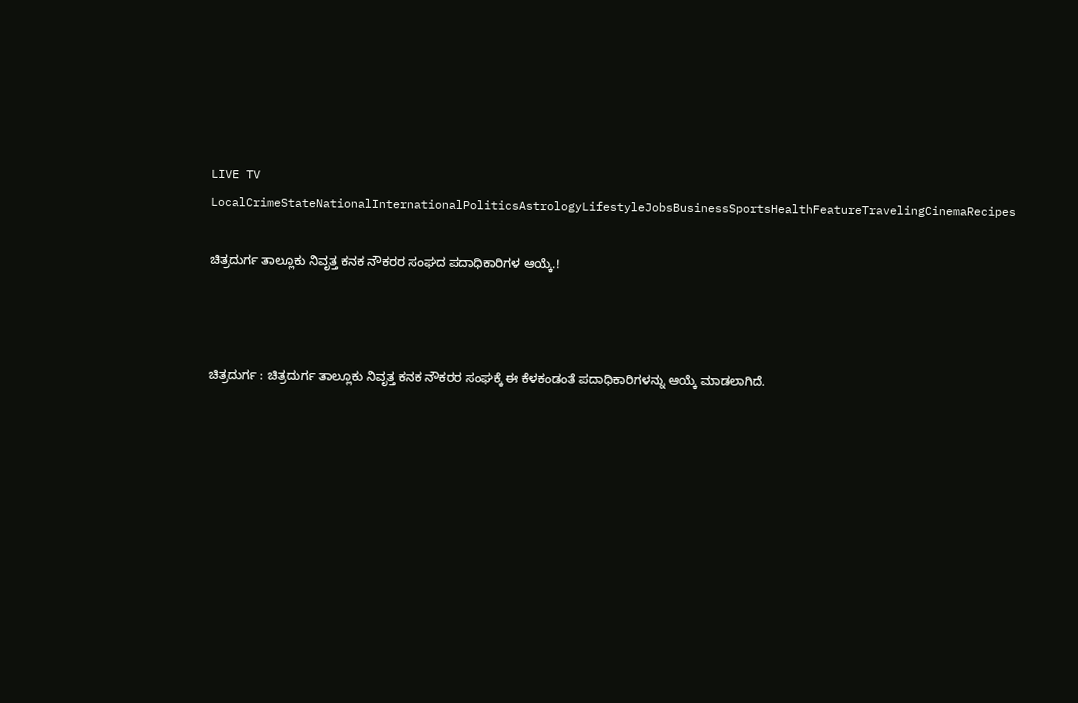LIVE TV LocalCrimeStateNationalInternationalPoliticsAstrologyLifestyleJobsBusinessSportsHealthFeatureTravelingCinemaRecipes

ಚಿತ್ರದುರ್ಗ ತಾಲ್ಲೂಕು ನಿವೃತ್ತ ಕನಕ ನೌಕರರ ಸಂಘದ ಪದಾಧಿಕಾರಿಗಳ ಆಯ್ಕೆ.!



ಚಿತ್ರದುರ್ಗ : ಚಿತ್ರದುರ್ಗ ತಾಲ್ಲೂಕು ನಿವೃತ್ತ ಕನಕ ನೌಕರರ ಸಂಘಕ್ಕೆ ಈ ಕೆಳಕಂಡಂತೆ ಪದಾಧಿಕಾರಿಗಳನ್ನು ಆಯ್ಕೆ ಮಾಡಲಾಗಿದೆ.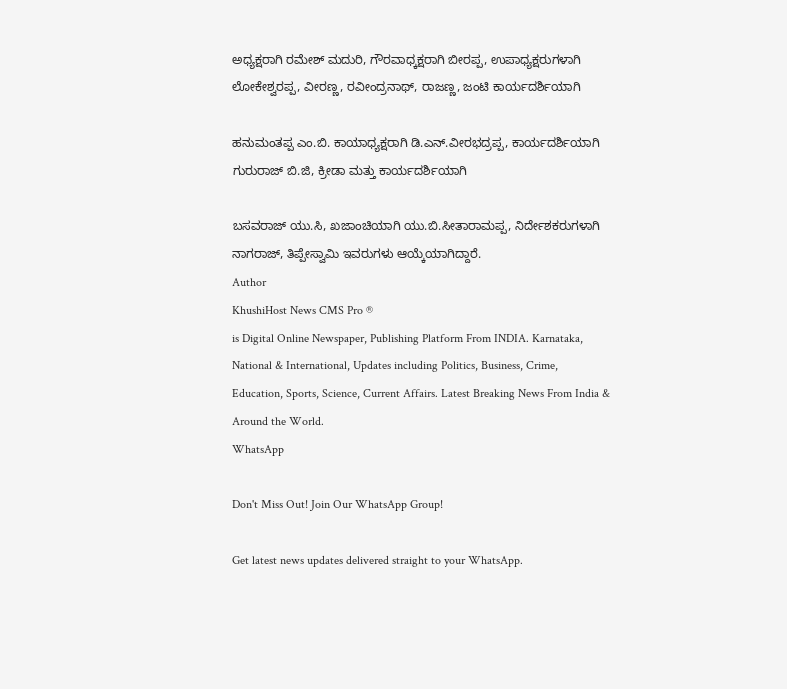ಅಧ್ಯಕ್ಷರಾಗಿ ರಮೇಶ್ ಮದುರಿ, ಗೌರವಾಧ್ಕಕ್ಷರಾಗಿ ಬೀರಪ್ಪ, ಉಪಾಧ್ಯಕ್ಷರುಗಳಾಗಿ ಲೋಕೇಶ್ವರಪ್ಪ, ವೀರಣ್ಣ, ರವೀಂದ್ರನಾಥ್, ರಾಜಣ್ಣ, ಜಂಟಿ ಕಾರ್ಯದರ್ಶಿಯಾಗಿ

ಹನುಮಂತಪ್ಪ ಎಂ.ಬಿ. ಕಾಯಾಧ್ಯಕ್ಷರಾಗಿ ಡಿ.ಎನ್.ವೀರಭದ್ರಪ್ಪ, ಕಾರ್ಯದರ್ಶಿಯಾಗಿ ಗುರುರಾಜ್ ಬಿ.ಜಿ, ಕ್ರೀಡಾ ಮತ್ತು ಕಾರ್ಯದರ್ಶಿಯಾಗಿ

ಬಸವರಾಜ್ ಯು.ಸಿ, ಖಜಾಂಚಿಯಾಗಿ ಯು.ಬಿ.ಸೀತಾರಾಮಪ್ಪ, ನಿರ್ದೇಶಕರುಗಳಾಗಿ ನಾಗರಾಜ್, ತಿಪ್ಪೇಸ್ವಾಮಿ ಇವರುಗಳು ಆಯ್ಕೆಯಾಗಿದ್ದಾರೆ.
Author
KhushiHost News CMS Pro ®
is Digital Online Newspaper, Publishing Platform From INDIA. Karnataka, National & International, Updates including Politics, Business, Crime, Education, Sports, Science, Current Affairs. Latest Breaking News From India & Around the World.
WhatsApp

Don't Miss Out! Join Our WhatsApp Group!

Get latest news updates delivered straight to your WhatsApp.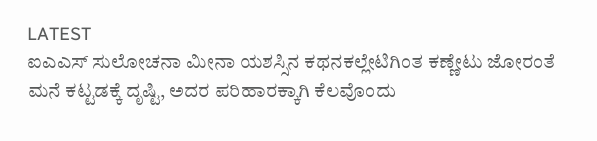LATEST
ಐಎಎಸ್ ಸುಲೋಚನಾ ಮೀನಾ ಯಶಸ್ಸಿನ ಕಥನಕಲ್ಲೇಟಿಗಿಂತ ಕಣ್ಣೇಟು ಜೋರಂತೆ ಮನೆ ಕಟ್ಟಡಕ್ಕೆ ದೃಷ್ಟಿ, ಅದರ ಪರಿಹಾರಕ್ಕಾಗಿ ಕೆಲವೊಂದು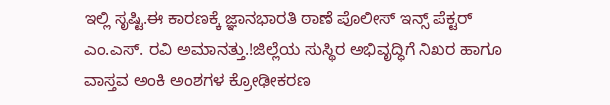ಇಲ್ಲಿ ಸೃಷ್ಟಿ.ಈ ಕಾರಣಕ್ಕೆ ಜ್ಞಾನಭಾರತಿ ಠಾಣೆ ಪೊಲೀಸ್ ಇನ್ಸ್ ಪೆಕ್ಟರ್ ಎಂ.ಎಸ್. ರವಿ ಅಮಾನತ್ತು.!ಜಿಲ್ಲೆಯ ಸುಸ್ಥಿರ ಅಭಿವೃದ್ಧಿಗೆ ನಿಖರ ಹಾಗೂ ವಾಸ್ತವ ಅಂಕಿ ಅಂಶಗಳ ಕ್ರೋಢೀಕರಣ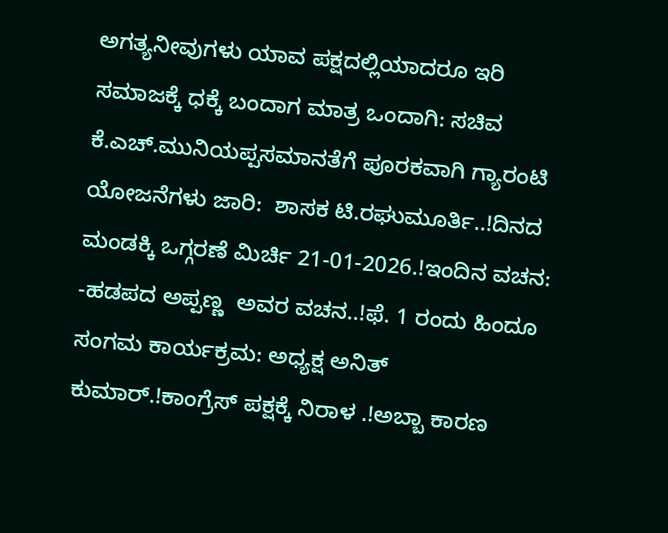ಅಗತ್ಯನೀವುಗಳು ಯಾವ ಪಕ್ಷದಲ್ಲಿಯಾದರೂ ಇರಿ ಸಮಾಜಕ್ಕೆ ಧಕ್ಕೆ ಬಂದಾಗ ಮಾತ್ರ ಒಂದಾಗಿ: ಸಚಿವ ಕೆ.ಎಚ್.ಮುನಿಯಪ್ಪಸಮಾನತೆಗೆ ಪೂರಕವಾಗಿ ಗ್ಯಾರಂಟಿ ಯೋಜನೆಗಳು ಜಾರಿ:  ಶಾಸಕ ಟಿ.ರಘುಮೂರ್ತಿ..!ದಿನದ ಮಂಡಕ್ಕಿ ಒಗ್ಗರಣೆ ಮಿರ್ಚಿ 21-01-2026.!ಇಂದಿನ ವಚನ: -ಹಡಪದ ಅಪ್ಪಣ್ಣ  ಅವರ ವಚನ..!ಫೆ. 1 ರಂದು ಹಿಂದೂ ಸಂಗಮ ಕಾರ್ಯಕ್ರಮ: ಅಧ್ಯಕ್ಷ ಅನಿತ್ ಕುಮಾರ್.!ಕಾಂಗ್ರೆಸ್ ಪಕ್ಷಕ್ಕೆ ನಿರಾಳ .!ಅಬ್ಬಾ ಕಾರಣ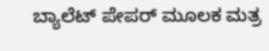ಬ್ಯಾಲೆಟ್ ಪೇಪರ್ ಮೂಲಕ ಮತ್ರ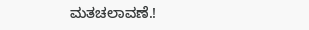ಮತಚಲಾವಣೆ.!